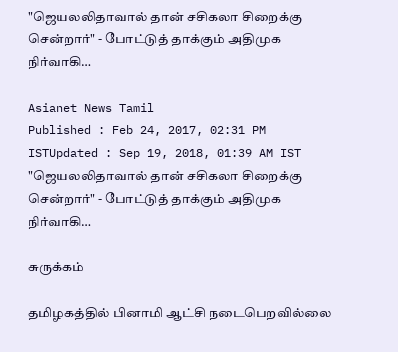"ஜெயலலிதாவால் தான் சசிகலா சிறைக்கு சென்றார்" - போட்டுத் தாக்கும் அதிமுக நிர்வாகி…

Asianet News Tamil
Published : Feb 24, 2017, 02:31 PM ISTUpdated : Sep 19, 2018, 01:39 AM IST
"ஜெயலலிதாவால் தான் சசிகலா சிறைக்கு சென்றார்" - போட்டுத் தாக்கும் அதிமுக நிர்வாகி…

சுருக்கம்

தமிழகத்தில் பினாமி ஆட்சி நடைபெறவில்லை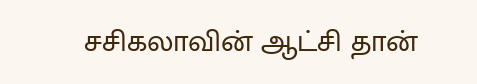சசிகலாவின் ஆட்சி தான்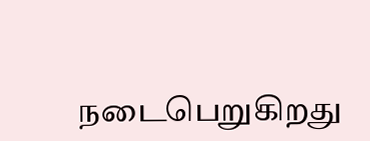நடைபெறுகிறது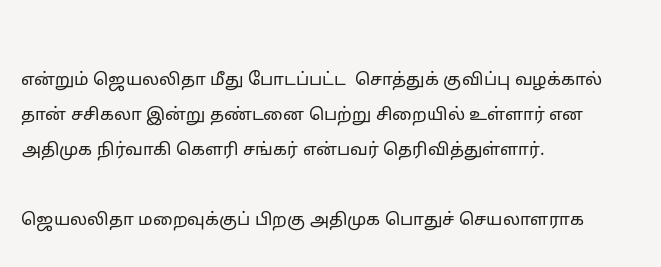என்றும் ஜெயலலிதா மீது போடப்பட்ட  சொத்துக் குவிப்பு வழக்கால் தான் சசிகலா இன்று தண்டனை பெற்று சிறையில் உள்ளார் என அதிமுக நிர்வாகி கௌரி சங்கர் என்பவர் தெரிவித்துள்ளார்.

ஜெயலலிதா மறைவுக்குப் பிறகு அதிமுக பொதுச் செயலாளராக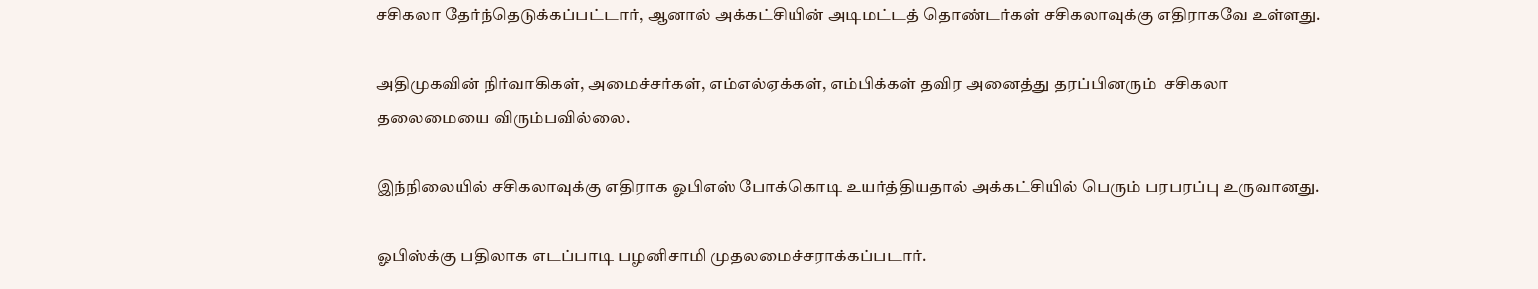சசிகலா தேர்ந்தெடுக்கப்பட்டார், ஆனால் அக்கட்சியின் அடிமட்டத் தொண்டர்கள் சசிகலாவுக்கு எதிராகவே உள்ளது.

அதிமுகவின் நிர்வாகிகள், அமைச்சர்கள், எம்எல்ஏக்கள், எம்பிக்கள் தவிர அனைத்து தரப்பினரும்  சசிகலா தலைமையை விரும்பவில்லை.

இந்நிலையில் சசிகலாவுக்கு எதிராக ஓபிஎஸ் போக்கொடி உயர்த்தியதால் அக்கட்சியில் பெரும் பரபரப்பு உருவானது.

ஓபிஸ்க்கு பதிலாக எடப்பாடி பழனிசாமி முதலமைச்சராக்கப்படார்.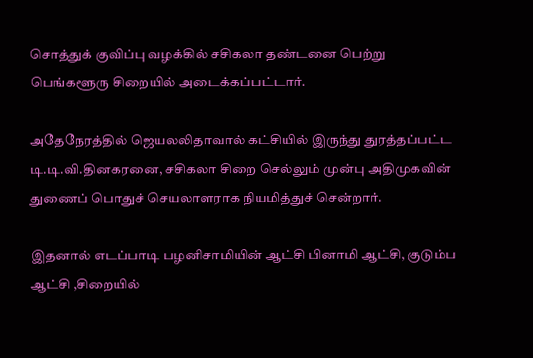சொத்துக் குவிப்பு வழக்கில் சசிகலா தண்டனை பெற்று பெங்களூரு சிறையில் அடைக்கப்பட்டார்.

அதேநேரத்தில் ஜெயலலிதாவால் கட்சியில் இருந்து துரத்தப்பட்ட டி.டி.வி.தினகரனை, சசிகலா சிறை செல்லும் முன்பு அதிமுகவின் துணைப் பொதுச் செயலாளராக நியமித்துச் சென்றார்.

இதனால் எடப்பாடி பழனிசாமியின் ஆட்சி பினாமி ஆட்சி, குடும்ப ஆட்சி ,சிறையில்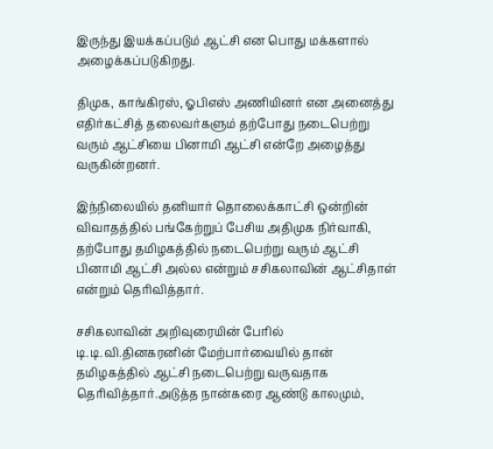இருந்து இயக்கப்படும் ஆட்சி என பொது மக்களால் அழைக்கப்படுகிறது.

திமுக, காங்கிரஸ், ஓபிஎஸ் அணியினர் என அனைத்து எதிர்கட்சித் தலைவர்களும் தற்போது நடைபெற்று வரும் ஆட்சியை பினாமி ஆட்சி என்றே அழைத்து வருகின்றனர்.

இந்நிலையில் தனியார் தொலைக்காட்சி ஒன்றின் விவாதத்தில் பங்கேற்றுப் பேசிய அதிமுக நிர்வாகி, தற்போது தமிழகத்தில் நடைபெற்று வரும் ஆட்சி பினாமி ஆட்சி அல்ல என்றும் சசிகலாவின் ஆட்சிதாள் என்றும் தெரிவித்தார்.

சசிகலாவின் அறிவுரையின் பேரில் டி.டி.வி.தினகரனின் மேற்பார்வையில் தான் தமிழகத்தில் ஆட்சி நடைபெற்று வருவதாக தெரிவித்தார்.அடுத்த நான்கரை ஆண்டு காலமும்,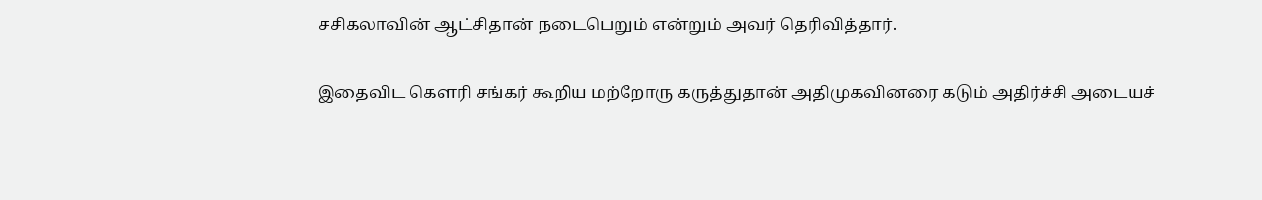சசிகலாவின் ஆட்சிதான் நடைபெறும் என்றும் அவர் தெரிவித்தார்.

இதைவிட கௌரி சங்கர் கூறிய மற்றோரு கருத்துதான் அதிமுகவினரை கடும் அதிர்ச்சி அடையச்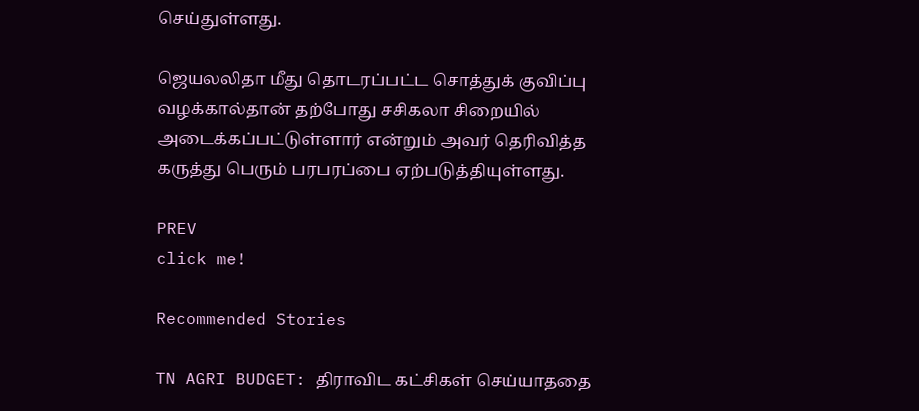செய்துள்ளது.

ஜெயலலிதா மீது தொடரப்பட்ட சொத்துக் குவிப்பு வழக்கால்தான் தற்போது சசிகலா சிறையில் அடைக்கப்பட்டுள்ளார் என்றும் அவர் தெரிவித்த கருத்து பெரும் பரபரப்பை ஏற்படுத்தியுள்ளது.

PREV
click me!

Recommended Stories

TN AGRI BUDGET: திராவிட கட்சிகள் செய்யாததை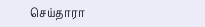செய்தாரா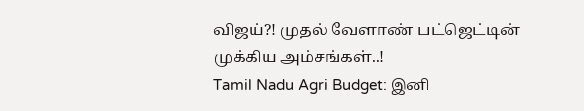விஜய்?! முதல் வேளாண் பட்ஜெட்டின் முக்கிய அம்சங்கள்..!
Tamil Nadu Agri Budget: இனி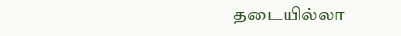தடையில்லா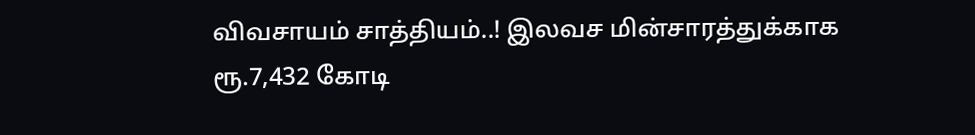விவசாயம் சாத்தியம்..! இலவச மின்சாரத்துக்காக ரூ.7,432 கோடி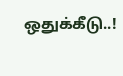ஒதுக்கீடு..!